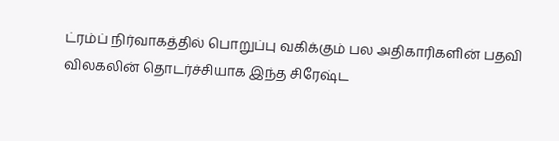ட்ரம்ப் நிர்வாகத்தில் பொறுப்பு வகிக்கும் பல அதிகாரிகளின் பதவி விலகலின் தொடர்ச்சியாக இந்த சிரேஷ்ட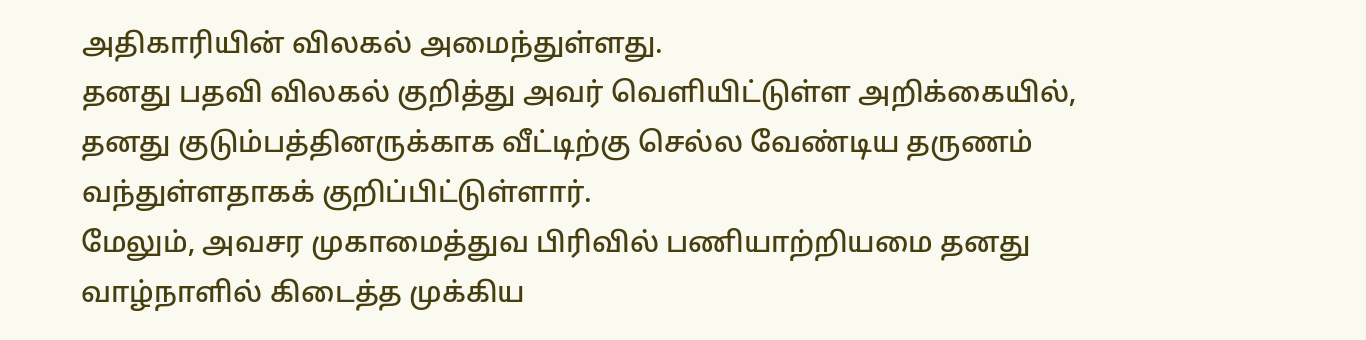அதிகாரியின் விலகல் அமைந்துள்ளது.
தனது பதவி விலகல் குறித்து அவர் வெளியிட்டுள்ள அறிக்கையில், தனது குடும்பத்தினருக்காக வீட்டிற்கு செல்ல வேண்டிய தருணம் வந்துள்ளதாகக் குறிப்பிட்டுள்ளார்.
மேலும், அவசர முகாமைத்துவ பிரிவில் பணியாற்றியமை தனது வாழ்நாளில் கிடைத்த முக்கிய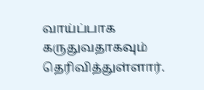வாய்ப்பாக கருதுவதாகவும் தெரிவித்துள்ளார்.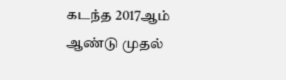கடந்த 2017ஆம் ஆண்டு முதல்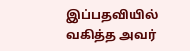இப்பதவியில் வகித்த அவர்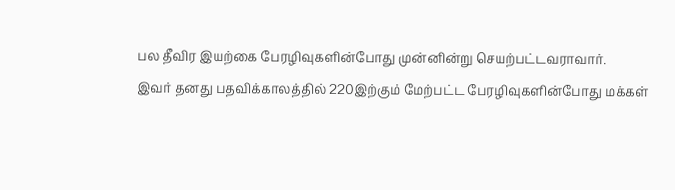பல தீவிர இயற்கை பேரழிவுகளின்போது முன்னின்று செயற்பட்டவராவார்.
இவர் தனது பதவிக்காலத்தில் 220இற்கும் மேற்பட்ட பேரழிவுகளின்போது மக்கள்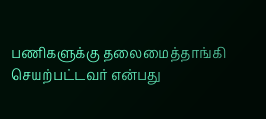பணிகளுக்கு தலைமைத்தாங்கி செயற்பட்டவர் என்பது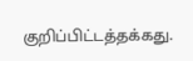குறிப்பிட்டத்தக்கது.